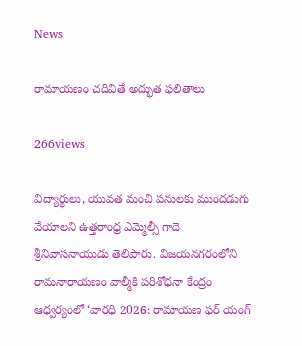News

రామాయణం చదివితే అద్భుత ఫలితాలు

266views

విద్యార్థులు, యువత మంచి పనులకు ముందడుగు వేయాలని ఉత్తరాంధ్ర ఎమ్మెల్సీ గాదె శ్రీనివాసనాయుడు తెలిపారు. విజయనగరంలోని రామనారాయణం వాల్మీకి పరిశోధనా కేంద్రం ఆధ్వర్యంలో ‘వారధి 2026: రామాయణ ఫర్ యంగ్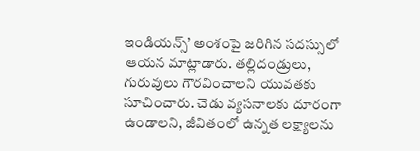ఇండియన్స్’ అంశంపై జరిగిన సదస్సులో ఆయన మాట్లాడారు. తల్లిదండ్రులు, గురువులు గౌరవించాలని యువతకు సూచించారు. చెడు వ్యసనాలకు దూరంగా ఉండాలని, జీవితంలో ఉన్నత లక్ష్యాలను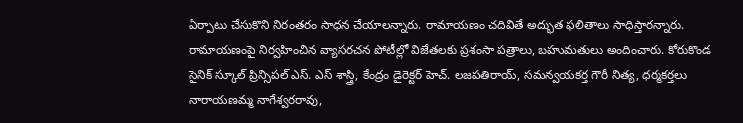ఏర్పాటు చేసుకొని నిరంతరం సాధన చేయాలన్నారు. రామాయణం చదివితే అద్భుత ఫలితాలు సాధిస్తారన్నారు. రామాయణంపై నిర్వహించిన వ్యాసరచన పోటీల్లో విజేతలకు ప్రశంసా పత్రాలు, బహుమతులు అందించారు. కోరుకొండ సైనిక్ స్కూల్ ప్రిన్సిపల్ ఎస్. ఎస్ శాస్త్రి, కేంద్రం డైరెక్టర్ హెచ్. లజపతిరాయ్, సమన్వయకర్త గౌరీ నిత్య, ధర్మకర్తలు నారాయణమ్మ నాగేశ్వరరావు,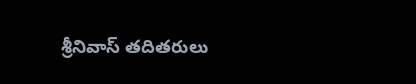శ్రీనివాస్ తదితరులు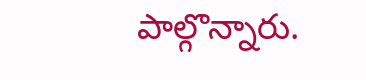పాల్గొన్నారు.